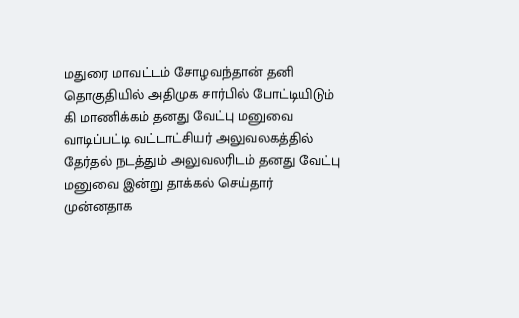மதுரை மாவட்டம் சோழவந்தான் தனி தொகுதியில் அதிமுக சார்பில் போட்டியிடும் கி மாணிக்கம் தனது வேட்பு மனுவை வாடிப்பட்டி வட்டாட்சியர் அலுவலகத்தில் தேர்தல் நடத்தும் அலுவலரிடம் தனது வேட்பு மனுவை இன்று தாக்கல் செய்தார் முன்னதாக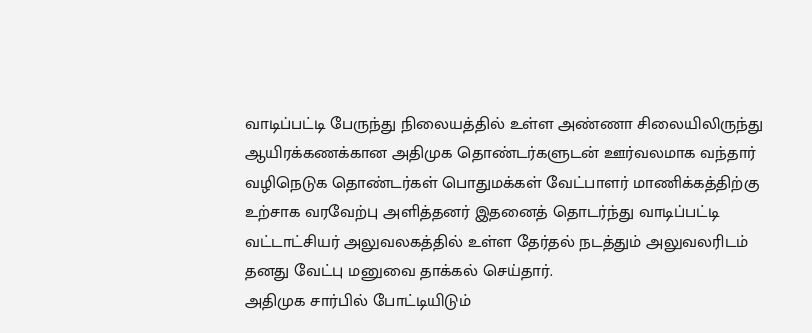வாடிப்பட்டி பேருந்து நிலையத்தில் உள்ள அண்ணா சிலையிலிருந்து ஆயிரக்கணக்கான அதிமுக தொண்டர்களுடன் ஊர்வலமாக வந்தார் வழிநெடுக தொண்டர்கள் பொதுமக்கள் வேட்பாளர் மாணிக்கத்திற்கு உற்சாக வரவேற்பு அளித்தனர் இதனைத் தொடர்ந்து வாடிப்பட்டி வட்டாட்சியர் அலுவலகத்தில் உள்ள தேர்தல் நடத்தும் அலுவலரிடம் தனது வேட்பு மனுவை தாக்கல் செய்தார்.
அதிமுக சார்பில் போட்டியிடும்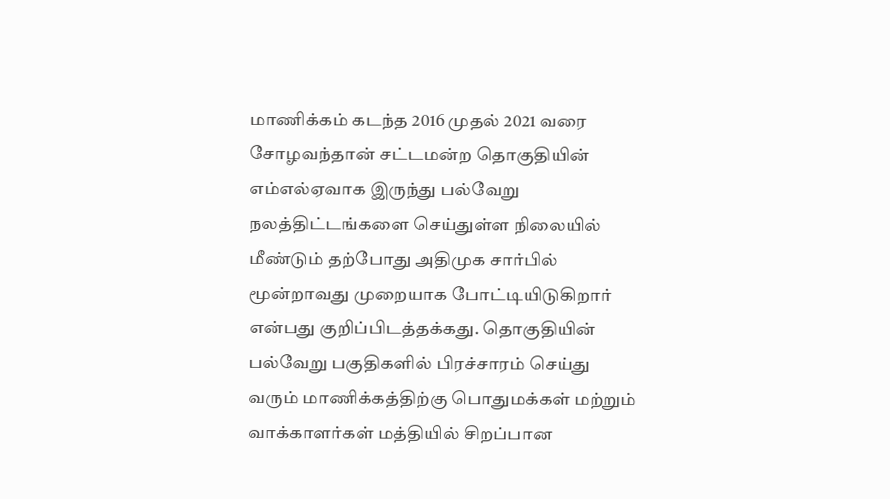மாணிக்கம் கடந்த 2016 முதல் 2021 வரை சோழவந்தான் சட்டமன்ற தொகுதியின் எம்எல்ஏவாக இருந்து பல்வேறு நலத்திட்டங்களை செய்துள்ள நிலையில் மீண்டும் தற்போது அதிமுக சார்பில் மூன்றாவது முறையாக போட்டியிடுகிறார் என்பது குறிப்பிடத்தக்கது. தொகுதியின் பல்வேறு பகுதிகளில் பிரச்சாரம் செய்து வரும் மாணிக்கத்திற்கு பொதுமக்கள் மற்றும் வாக்காளர்கள் மத்தியில் சிறப்பான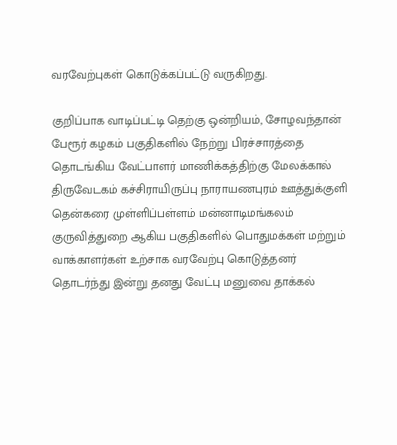வரவேற்புகள் கொடுக்கப்பட்டு வருகிறது.

குறிப்பாக வாடிப்பட்டி தெற்கு ஒன்றியம், சோழவந்தான் பேரூர் கழகம் பகுதிகளில் நேற்று பிரச்சாரத்தை தொடங்கிய வேட்பாளர் மாணிக்கத்திற்கு மேலக்கால் திருவேடகம் கச்சிராயிருப்பு நாராயணபுரம் ஊத்துக்குளி தென்கரை முள்ளிப்பள்ளம் மன்னாடிமங்கலம் குருவித்துறை ஆகிய பகுதிகளில் பொதுமக்கள் மற்றும் வாக்காளர்கள் உற்சாக வரவேற்பு கொடுத்தனர் தொடர்ந்து இன்று தனது வேட்பு மனுவை தாக்கல்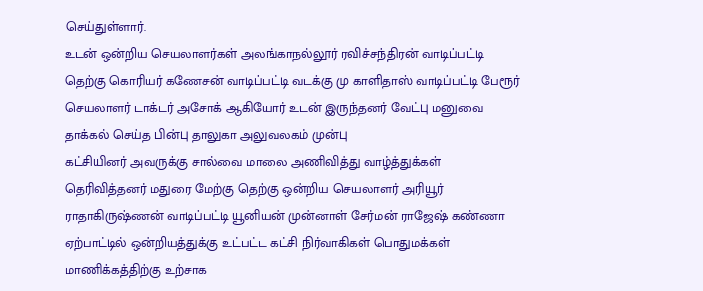செய்துள்ளார்.
உடன் ஒன்றிய செயலாளர்கள் அலங்காநல்லூர் ரவிச்சந்திரன் வாடிப்பட்டி தெற்கு கொரியர் கணேசன் வாடிப்பட்டி வடக்கு மு காளிதாஸ் வாடிப்பட்டி பேரூர் செயலாளர் டாக்டர் அசோக் ஆகியோர் உடன் இருந்தனர் வேட்பு மனுவை தாக்கல் செய்த பின்பு தாலுகா அலுவலகம் முன்பு
கட்சியினர் அவருக்கு சால்வை மாலை அணிவித்து வாழ்த்துக்கள் தெரிவித்தனர் மதுரை மேற்கு தெற்கு ஒன்றிய செயலாளர் அரியூர் ராதாகிருஷ்ணன் வாடிப்பட்டி யூனியன் முன்னாள் சேர்மன் ராஜேஷ் கண்ணா ஏற்பாட்டில் ஒன்றியத்துக்கு உட்பட்ட கட்சி நிர்வாகிகள் பொதுமக்கள் மாணிக்கத்திற்கு உற்சாக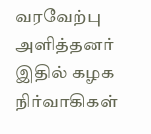வரவேற்பு அளித்தனர் இதில் கழக நிர்வாகிகள்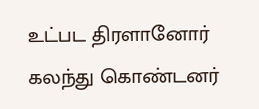உட்பட திரளானோர் கலந்து கொண்டனர்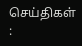செய்திகள் :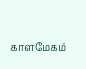காளமேகம்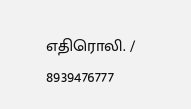எதிரொலி. / 8939476777